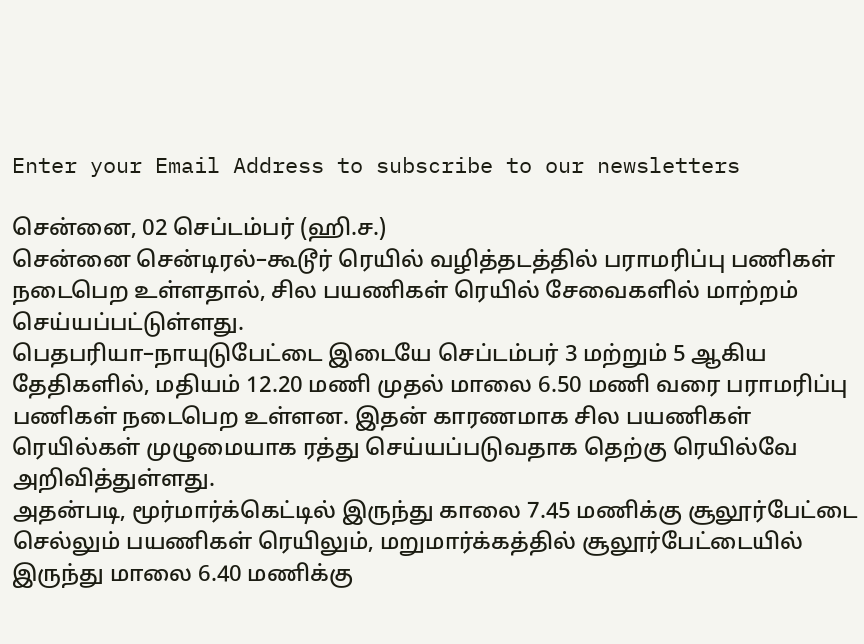Enter your Email Address to subscribe to our newsletters

சென்னை, 02 செப்டம்பர் (ஹி.ச.)
சென்னை சென்டிரல்–கூடூர் ரெயில் வழித்தடத்தில் பராமரிப்பு பணிகள் நடைபெற உள்ளதால், சில பயணிகள் ரெயில் சேவைகளில் மாற்றம் செய்யப்பட்டுள்ளது.
பெதபரியா–நாயுடுபேட்டை இடையே செப்டம்பர் 3 மற்றும் 5 ஆகிய தேதிகளில், மதியம் 12.20 மணி முதல் மாலை 6.50 மணி வரை பராமரிப்பு பணிகள் நடைபெற உள்ளன. இதன் காரணமாக சில பயணிகள் ரெயில்கள் முழுமையாக ரத்து செய்யப்படுவதாக தெற்கு ரெயில்வே அறிவித்துள்ளது.
அதன்படி, மூர்மார்க்கெட்டில் இருந்து காலை 7.45 மணிக்கு சூலூர்பேட்டை செல்லும் பயணிகள் ரெயிலும், மறுமார்க்கத்தில் சூலூர்பேட்டையில் இருந்து மாலை 6.40 மணிக்கு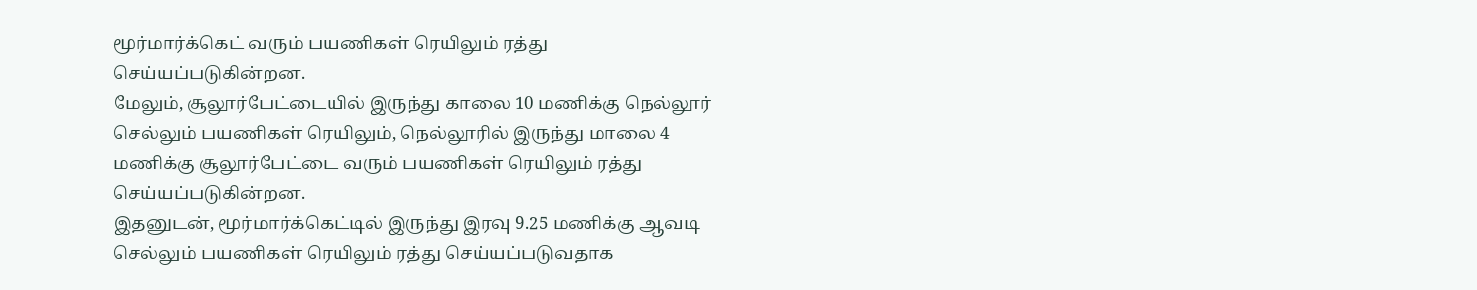மூர்மார்க்கெட் வரும் பயணிகள் ரெயிலும் ரத்து செய்யப்படுகின்றன.
மேலும், சூலூர்பேட்டையில் இருந்து காலை 10 மணிக்கு நெல்லூர் செல்லும் பயணிகள் ரெயிலும், நெல்லூரில் இருந்து மாலை 4 மணிக்கு சூலூர்பேட்டை வரும் பயணிகள் ரெயிலும் ரத்து செய்யப்படுகின்றன.
இதனுடன், மூர்மார்க்கெட்டில் இருந்து இரவு 9.25 மணிக்கு ஆவடி செல்லும் பயணிகள் ரெயிலும் ரத்து செய்யப்படுவதாக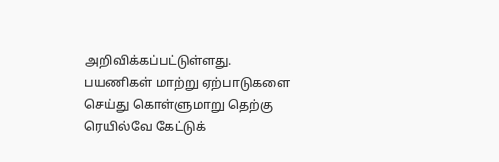அறிவிக்கப்பட்டுள்ளது.
பயணிகள் மாற்று ஏற்பாடுகளை செய்து கொள்ளுமாறு தெற்கு ரெயில்வே கேட்டுக்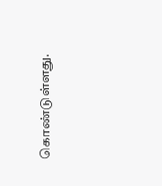கொண்டுள்ளது.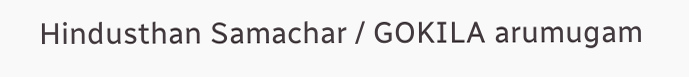Hindusthan Samachar / GOKILA arumugam